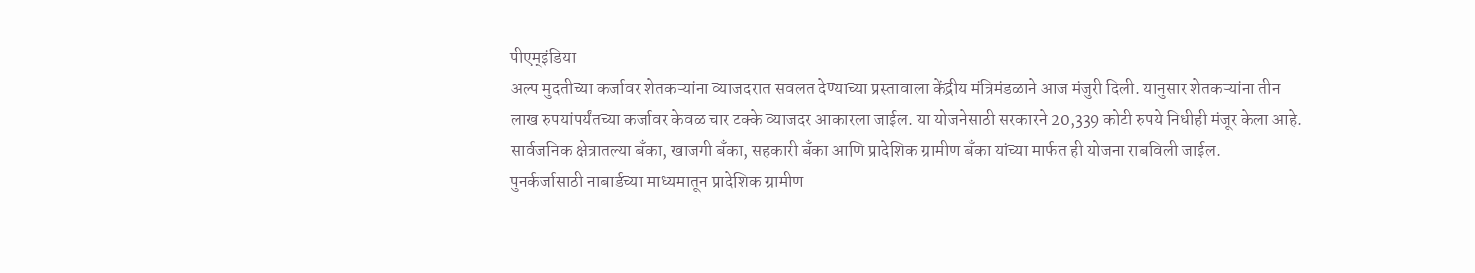पीएम्इंडिया
अल्प मुदतीच्या कर्जावर शेतकऱ्यांना व्याजदरात सवलत देण्याच्या प्रस्तावाला केंद्रीय मंत्रिमंडळाने आज मंजुरी दिली. यानुसार शेतकऱ्यांना तीन लाख रुपयांपर्यंतच्या कर्जावर केवळ चार टक्के व्याजदर आकारला जाईल. या योजनेसाठी सरकारने 20,339 कोटी रुपये निधीही मंजूर केला आहे.
सार्वजनिक क्षेत्रातल्या बँका, खाजगी बँका, सहकारी बँका आणि प्रादेशिक ग्रामीण बँका यांच्या मार्फत ही योजना राबविली जाईल.
पुनर्कर्जासाठी नाबार्डच्या माध्यमातून प्रादेशिक ग्रामीण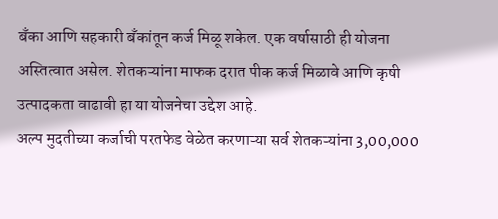बँका आणि सहकारी बँकांतून कर्ज मिळू शकेल. एक वर्षासाठी ही योजना अस्तित्वात असेल. शेतकऱ्यांना माफक दरात पीक कर्ज मिळावे आणि कृषी उत्पादकता वाढावी हा या योजनेचा उद्देश आहे.
अल्प मुदतीच्या कर्जाची परतफेड वेळेत करणाऱ्या सर्व शेतकऱ्यांना 3,00,000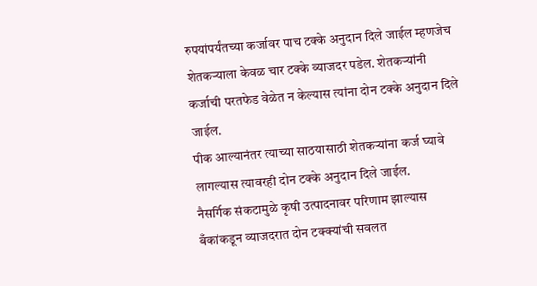रुपयांपर्यंतच्या कर्जावर पाच टक्के अनुदान दिले जाईल म्हणजेच शेतकऱ्याला केवळ चार टक्के व्याजदर पडेल. शेतकऱ्यांनी कर्जाची परतफेड वेळेत न केल्यास त्यांना दोन टक्के अनुदान दिले जाईल.
पीक आल्यानंतर त्याच्या साठयासाठी शेतकऱ्यांना कर्ज घ्यावे लागल्यास त्यावरही दोन टक्के अनुदान दिले जाईल.
नैसर्गिक संकटामुळे कृषी उत्पादनावर परिणाम झाल्यास बँकांकडून व्याजदरात दोन टक्क्यांची सवलत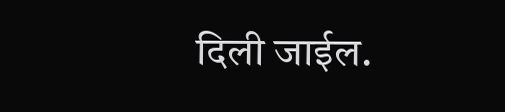दिली जाईल.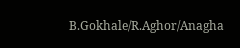B.Gokhale/R.Aghor/Anagha